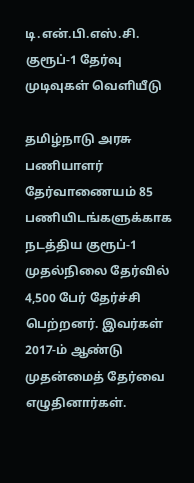டி.என்.பி.எஸ்.சி. குரூப்-1 தேர்வு முடிவுகள் வெளியீடு

தமிழ்நாடு அரசு பணியாளர் தேர்வாணையம் 85 பணியிடங்களுக்காக நடத்திய குரூப்-1 முதல்நிலை தேர்வில் 4,500 பேர் தேர்ச்சி பெற்றனர். இவர்கள் 2017-ம் ஆண்டு முதன்மைத் தேர்வை எழுதினார்கள்.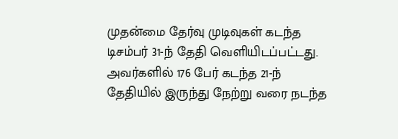முதன்மை தேர்வு முடிவுகள் கடந்த டிசம்பர் 31-ந் தேதி வெளியிடப்பட்டது. அவர்களில் 176 பேர் கடந்த 21-ந் தேதியில் இருந்து நேற்று வரை நடந்த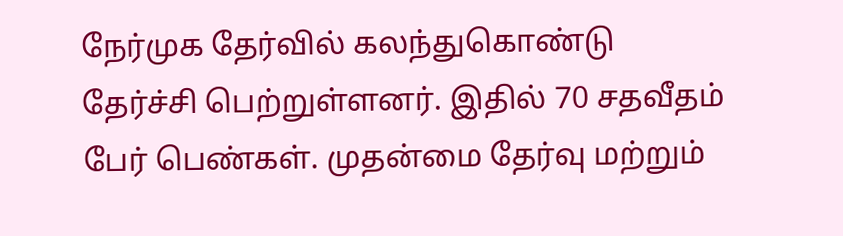நேர்முக தேர்வில் கலந்துகொண்டு தேர்ச்சி பெற்றுள்ளனர். இதில் 70 சதவீதம் பேர் பெண்கள். முதன்மை தேர்வு மற்றும்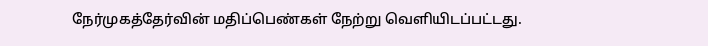நேர்முகத்தேர்வின் மதிப்பெண்கள் நேற்று வெளியிடப்பட்டது.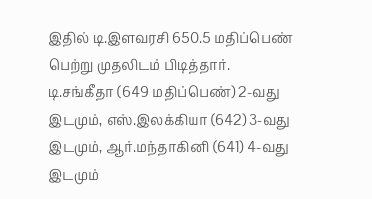இதில் டி.இளவரசி 650.5 மதிப்பெண் பெற்று முதலிடம் பிடித்தார். டி.சங்கீதா (649 மதிப்பெண்) 2-வது இடமும், எஸ்.இலக்கியா (642) 3-வது இடமும், ஆர்.மந்தாகினி (641) 4-வது இடமும்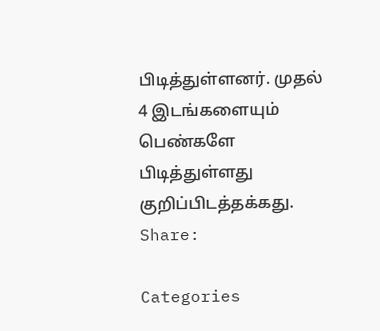பிடித்துள்ளனர். முதல் 4 இடங்களையும் பெண்களே பிடித்துள்ளது குறிப்பிடத்தக்கது.
Share:

Categories